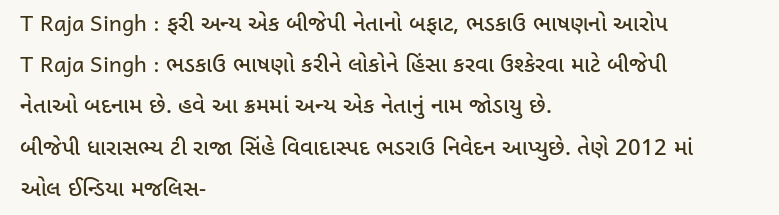T Raja Singh : ફરી અન્ય એક બીજેપી નેતાનો બફાટ, ભડકાઉ ભાષણનો આરોપ
T Raja Singh : ભડકાઉ ભાષણો કરીને લોકોને હિંસા કરવા ઉશ્કેરવા માટે બીજેપી નેતાઓ બદનામ છે. હવે આ ક્રમમાં અન્ય એક નેતાનું નામ જોડાયુ છે.
બીજેપી ધારાસભ્ય ટી રાજા સિંહે વિવાદાસ્પદ ભડરાઉ નિવેદન આપ્યુછે. તેણે 2012 માં ઓલ ઈન્ડિયા મજલિસ-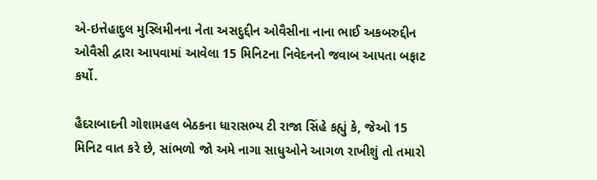એ-ઇત્તેહાદુલ મુસ્લિમીનના નેતા અસદુદ્દીન ઓવૈસીના નાના ભાઈ અકબરુદ્દીન ઓવૈસી દ્વારા આપવામાં આવેલા 15 મિનિટના નિવેદનનો જવાબ આપતા બફાટ કર્યો.

હૈદરાબાદની ગોશામહલ બેઠકના ધારાસભ્ય ટી રાજા સિંહે કહ્યું કે, જેઓ 15 મિનિટ વાત કરે છે, સાંભળો જો અમે નાગા સાધુઓને આગળ રાખીશું તો તમારો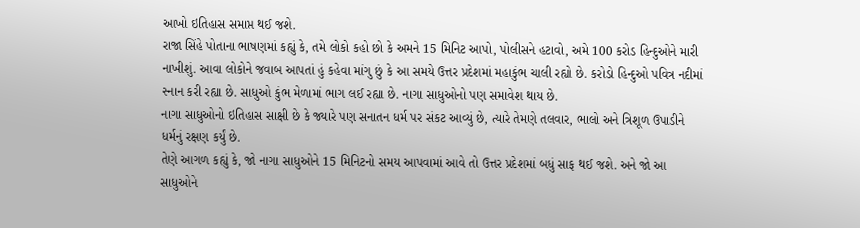આખો ઇતિહાસ સમાપ્ત થઈ જશે.
રાજા સિંહે પોતાના ભાષણમાં કહ્યું કે, તમે લોકો કહો છો કે અમને 15 મિનિટ આપો, પોલીસને હટાવો, અમે 100 કરોડ હિન્દુઓને મારી નાખીશું. આવા લોકોને જવાબ આપતાં હું કહેવા માંગુ છું કે આ સમયે ઉત્તર પ્રદેશમાં મહાકુંભ ચાલી રહ્યો છે. કરોડો હિન્દુઓ પવિત્ર નદીમાં સ્નાન કરી રહ્યા છે. સાધુઓ કુંભ મેળામાં ભાગ લઈ રહ્યા છે. નાગા સાધુઓનો પણ સમાવેશ થાય છે.
નાગા સાધુઓનો ઇતિહાસ સાક્ષી છે કે જ્યારે પણ સનાતન ધર્મ પર સંકટ આવ્યું છે, ત્યારે તેમણે તલવાર, ભાલો અને ત્રિશૂળ ઉપાડીને ધર્મનું રક્ષણ કર્યું છે.
તેણે આગળ કહ્યું કે, જો નાગા સાધુઓને 15 મિનિટનો સમય આપવામાં આવે તો ઉત્તર પ્રદેશમાં બધું સાફ થઈ જશે. અને જો આ સાધુઓને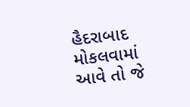હૈદરાબાદ મોકલવામાં આવે તો જે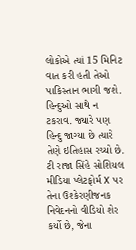લોકોએ ત્યાં 15 મિનિટ વાત કરી હતી તેઓ પાકિસ્તાન ભાગી જશે. હિન્દુઓ સાથે ન ટકરાવ. જ્યારે પણ હિન્દુ જાગ્યા છે ત્યારે તેણે ઇતિહાસ રચ્યો છે.
ટી રાજા સિંહે સોશિયલ મીડિયા પ્લેટફોર્મ X પર તેના ઉશ્કેરણીજનક નિવેદનનો વીડિયો શેર કર્યો છે, જેના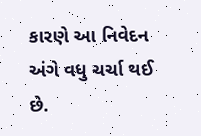કારણે આ નિવેદન અંગે વધુ ચર્ચા થઈ છે.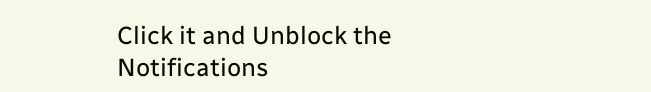Click it and Unblock the Notifications